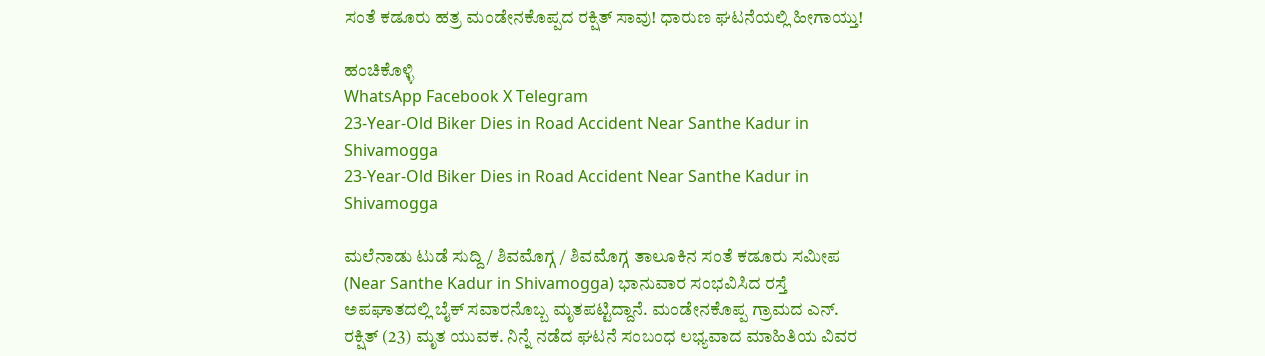ಸಂತೆ ಕಡೂರು ಹತ್ರ ಮಂಡೇನಕೊಪ್ಪದ ರಕ್ಷಿತ್ ಸಾವು! ಧಾರುಣ ಘಟನೆಯಲ್ಲಿ ಹೀಗಾಯ್ತು!

ಹಂಚಿಕೊಳ್ಳಿ
WhatsApp Facebook X Telegram
23-Year-Old Biker Dies in Road Accident Near Santhe Kadur in Shivamogga
23-Year-Old Biker Dies in Road Accident Near Santhe Kadur in Shivamogga

ಮಲೆನಾಡು ಟುಡೆ ಸುದ್ದಿ / ಶಿವಮೊಗ್ಗ / ಶಿವಮೊಗ್ಗ ತಾಲೂಕಿನ ಸಂತೆ ಕಡೂರು ಸಮೀಪ (Near Santhe Kadur in Shivamogga) ಭಾನುವಾರ ಸಂಭವಿಸಿದ ರಸ್ತೆ ಅಪಘಾತದಲ್ಲಿ ಬೈಕ್ ಸವಾರನೊಬ್ಬ ಮೃತಪಟ್ಟಿದ್ದಾನೆ. ಮಂಡೇನಕೊಪ್ಪ ಗ್ರಾಮದ ಎನ್. ರಕ್ಷಿತ್ (23) ಮೃತ ಯುವಕ. ನಿನ್ನೆ ನಡೆದ ಘಟನೆ ಸಂಬಂಧ ಲಭ್ಯವಾದ ಮಾಹಿತಿಯ ವಿವರ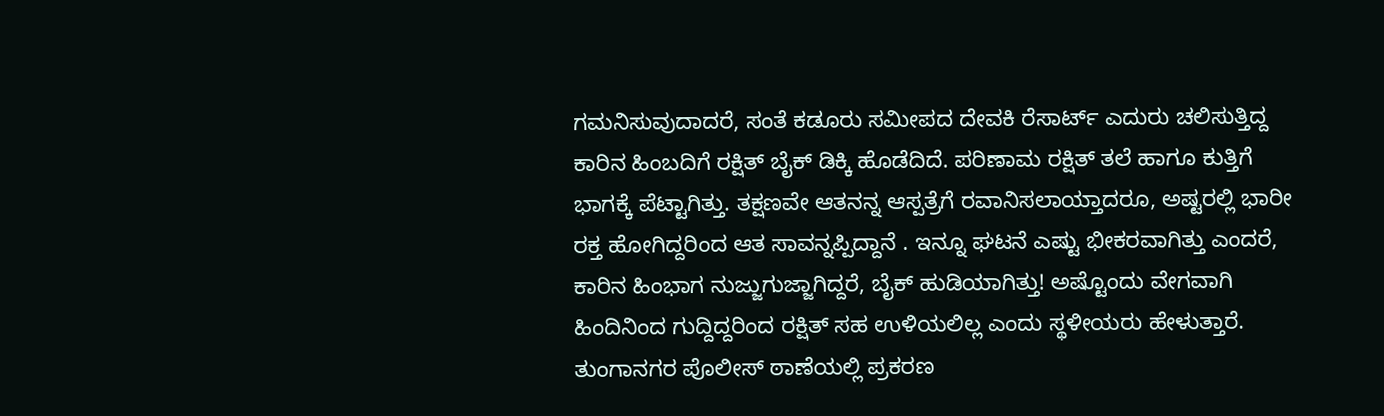ಗಮನಿಸುವುದಾದರೆ, ಸಂತೆ ಕಡೂರು ಸಮೀಪದ ದೇವಕಿ ರೆಸಾರ್ಟ್ ಎದುರು ಚಲಿಸುತ್ತಿದ್ದ ಕಾರಿನ ಹಿಂಬದಿಗೆ ರಕ್ಷಿತ್ ಬೈಕ್ ಡಿಕ್ಕಿ ಹೊಡೆದಿದೆ. ಪರಿಣಾಮ ರಕ್ಷಿತ್ ತಲೆ ಹಾಗೂ ಕುತ್ತಿಗೆ ಭಾಗಕ್ಕೆ ಪೆಟ್ಟಾಗಿತ್ತು. ತಕ್ಷಣವೇ ಆತನನ್ನ ಆಸ್ಪತ್ರೆಗೆ ರವಾನಿಸಲಾಯ್ತಾದರೂ, ಅಷ್ಟರಲ್ಲಿ ಭಾರೀ ರಕ್ತ ಹೋಗಿದ್ದರಿಂದ ಆತ ಸಾವನ್ನಪ್ಪಿದ್ದಾನೆ . ಇನ್ನೂ ಘಟನೆ ಎಷ್ಟು ಭೀಕರವಾಗಿತ್ತು ಎಂದರೆ, ಕಾರಿನ ಹಿಂಭಾಗ ನುಜ್ಜುಗುಜ್ಜಾಗಿದ್ದರೆ, ಬೈಕ್ ಹುಡಿಯಾಗಿತ್ತು! ಅಷ್ಟೊಂದು ವೇಗವಾಗಿ ಹಿಂದಿನಿಂದ ಗುದ್ದಿದ್ದರಿಂದ ರಕ್ಷಿತ್ ಸಹ ಉಳಿಯಲಿಲ್ಲ ಎಂದು ಸ್ಥಳೀಯರು ಹೇಳುತ್ತಾರೆ. ತುಂಗಾನಗರ ಪೊಲೀಸ್ ಠಾಣೆಯಲ್ಲಿ ಪ್ರಕರಣ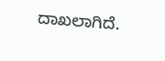ದಾಖಲಾಗಿದೆ.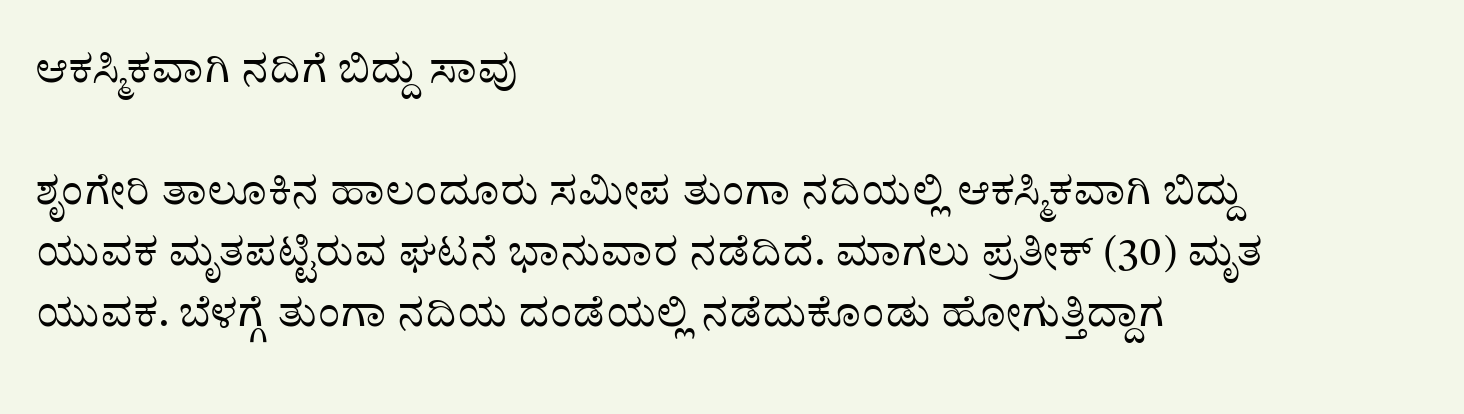ಆಕಸ್ಮಿಕವಾಗಿ ನದಿಗೆ ಬಿದ್ದು ಸಾವು

ಶೃಂಗೇರಿ ತಾಲೂಕಿನ ಹಾಲಂದೂರು ಸಮೀಪ ತುಂಗಾ ನದಿಯಲ್ಲಿ ಆಕಸ್ಮಿಕವಾಗಿ ಬಿದ್ದು ಯುವಕ ಮೃತಪಟ್ಟಿರುವ ಘಟನೆ ಭಾನುವಾರ ನಡೆದಿದೆ. ಮಾಗಲು ಪ್ರತೀಕ್ (30) ಮೃತ ಯುವಕ. ಬೆಳಗ್ಗೆ ತುಂಗಾ ನದಿಯ ದಂಡೆಯಲ್ಲಿ ನಡೆದುಕೊಂಡು ಹೋಗುತ್ತಿದ್ದಾಗ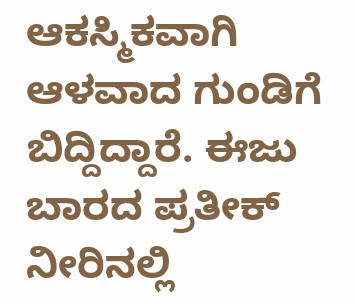ಆಕಸ್ಮಿಕವಾಗಿ ಆಳವಾದ ಗುಂಡಿಗೆ ಬಿದ್ದಿದ್ದಾರೆ. ಈಜು ಬಾರದ ಪ್ರತೀಕ್ ನೀರಿನಲ್ಲಿ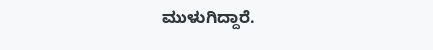ಮುಳುಗಿದ್ದಾರೆ.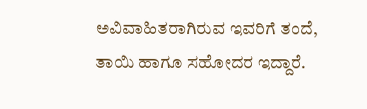ಅವಿವಾಹಿತರಾಗಿರುವ ಇವರಿಗೆ ತಂದೆ, ತಾಯಿ ಹಾಗೂ ಸಹೋದರ ಇದ್ದಾರೆ.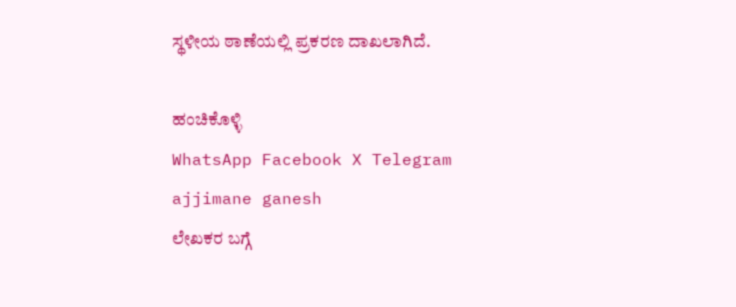ಸ್ಥಳೀಯ ಠಾಣೆಯಲ್ಲಿ ಪ್ರಕರಣ ದಾಖಲಾಗಿದೆ.

ಹಂಚಿಕೊಳ್ಳಿ
WhatsApp Facebook X Telegram
ajjimane ganesh
ಲೇಖಕರ ಬಗ್ಗೆ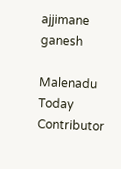ajjimane ganesh

Malenadu Today Contributor